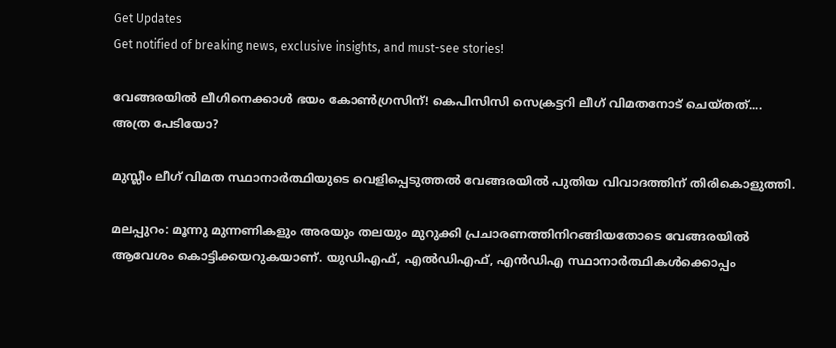Get Updates
Get notified of breaking news, exclusive insights, and must-see stories!

വേങ്ങരയിൽ ലീഗിനെക്കാൾ ഭയം കോൺഗ്രസിന്! കെപിസിസി സെക്രട്ടറി ലീഗ് വിമതനോട് ചെയ്തത്.... അത്ര പേടിയോ?

മുസ്ലീം ലീഗ് വിമത സ്ഥാനാർത്ഥിയുടെ വെളിപ്പെടുത്തൽ വേങ്ങരയിൽ പുതിയ വിവാദത്തിന് തിരികൊളുത്തി.

മലപ്പുറം: മൂന്നു മുന്നണികളും അരയും തലയും മുറുക്കി പ്രചാരണത്തിനിറങ്ങിയതോടെ വേങ്ങരയിൽ ആവേശം കൊട്ടിക്കയറുകയാണ്. യുഡിഎഫ്, എൽഡിഎഫ്, എൻഡിഎ സ്ഥാനാർത്ഥികൾക്കൊപ്പം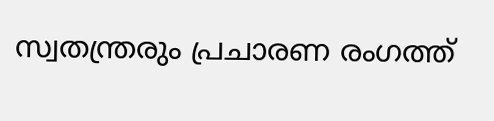സ്വതന്ത്രരും പ്രചാരണ രംഗത്ത്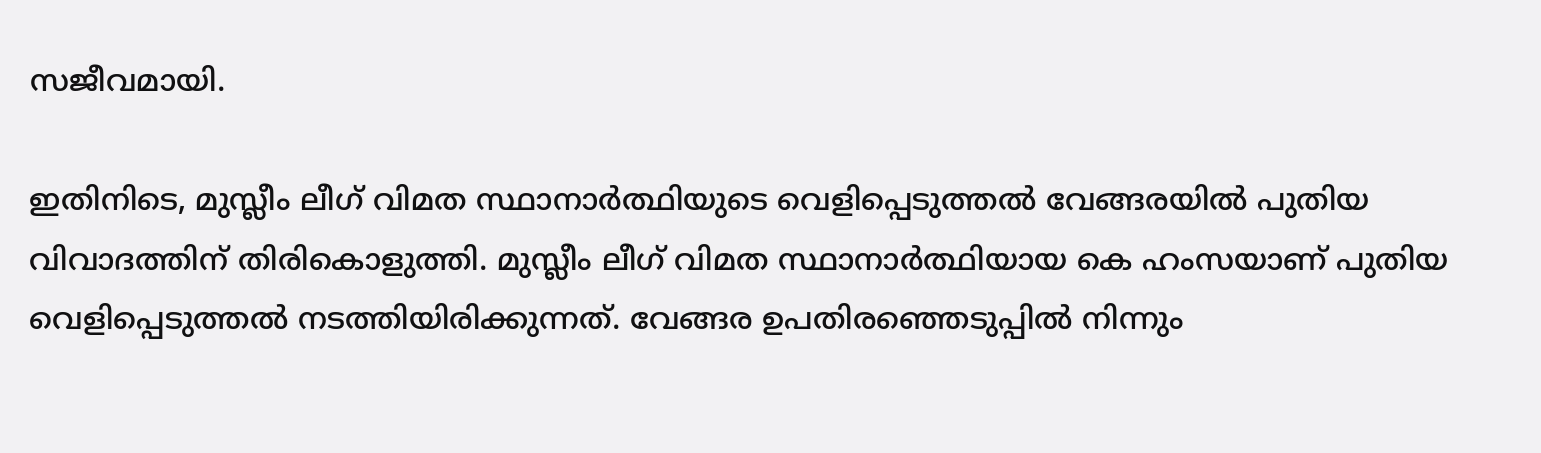സജീവമായി.

ഇതിനിടെ, മുസ്ലീം ലീഗ് വിമത സ്ഥാനാർത്ഥിയുടെ വെളിപ്പെടുത്തൽ വേങ്ങരയിൽ പുതിയ വിവാദത്തിന് തിരികൊളുത്തി. മുസ്ലീം ലീഗ് വിമത സ്ഥാനാർത്ഥിയായ കെ ഹംസയാണ് പുതിയ വെളിപ്പെടുത്തൽ നടത്തിയിരിക്കുന്നത്. വേങ്ങര ഉപതിരഞ്ഞെടുപ്പിൽ നിന്നും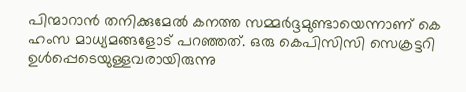പിന്മാറാൻ തനിക്കുമേൽ കനത്ത സമ്മർദ്ദമുണ്ടായെന്നാണ് കെ ഹംസ മാധ്യമങ്ങളോട് പറഞ്ഞത്. ഒരു കെപിസിസി സെക്രട്ടറി ഉൾപ്പെടെയുള്ളവരായിരുന്നു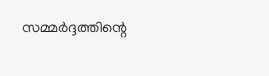സമ്മർദ്ദത്തിന്റെ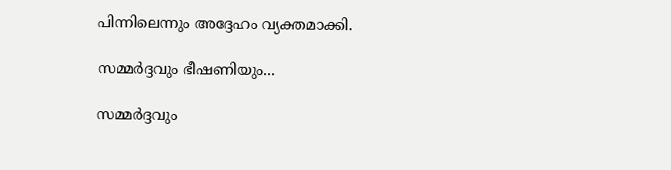പിന്നിലെന്നും അദ്ദേഹം വ്യക്തമാക്കി.

സമ്മർദ്ദവും ഭീഷണിയും...

സമ്മർദ്ദവും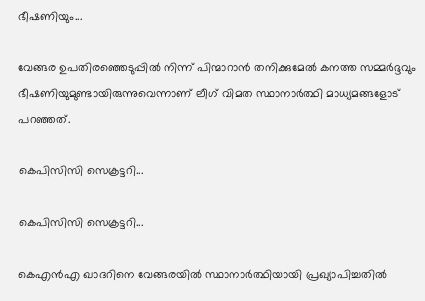ഭീഷണിയും...

വേങ്ങര ഉപതിരഞ്ഞെടുപ്പിൽ നിന്ന് പിന്മാറാൻ തനിക്കുമേൽ കനത്ത സമ്മർദ്ദവും ഭീഷണിയുമുണ്ടായിരുന്നുവെന്നാണ് ലീഗ് വിമത സ്ഥാനാർത്ഥി മാധ്യമങ്ങളോട് പറഞ്ഞത്.

കെപിസിസി സെക്രട്ടറി...

കെപിസിസി സെക്രട്ടറി...

കെഎൻഎ ഖാദറിനെ വേങ്ങരയിൽ സ്ഥാനാർത്ഥിയായി പ്രഖ്യാപിച്ചതിൽ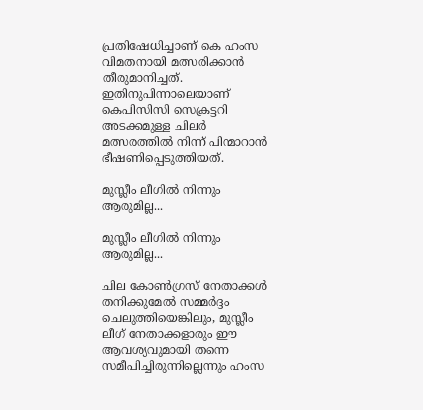പ്രതിഷേധിച്ചാണ് കെ ഹംസ വിമതനായി മത്സരിക്കാൻ തീരുമാനിച്ചത്. ഇതിനുപിന്നാലെയാണ് കെപിസിസി സെക്രട്ടറി അടക്കമുള്ള ചിലർ മത്സരത്തിൽ നിന്ന് പിന്മാറാൻ ഭീഷണിപ്പെടുത്തിയത്.

മുസ്ലീം ലീഗിൽ നിന്നും ആരുമില്ല...

മുസ്ലീം ലീഗിൽ നിന്നും ആരുമില്ല...

ചില കോൺഗ്രസ് നേതാക്കൾ തനിക്കുമേൽ സമ്മർദ്ദം ചെലുത്തിയെങ്കിലും, മുസ്ലീം ലീഗ് നേതാക്കളാരും ഈ ആവശ്യവുമായി തന്നെ സമീപിച്ചിരുന്നില്ലെന്നും ഹംസ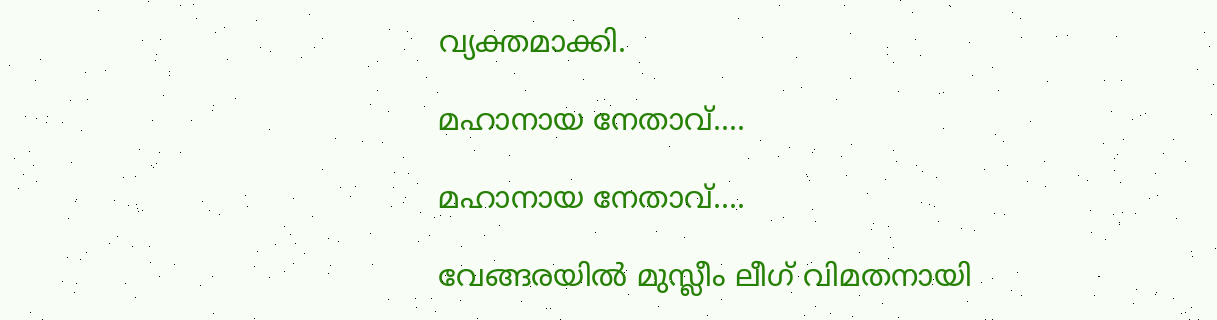വ്യക്തമാക്കി.

മഹാനായ നേതാവ്....

മഹാനായ നേതാവ്....

വേങ്ങരയിൽ മുസ്ലീം ലീഗ് വിമതനായി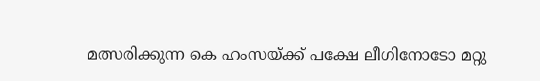മത്സരിക്കുന്ന കെ ഹംസയ്ക്ക് പക്ഷേ ലീഗിനോടോ മറ്റു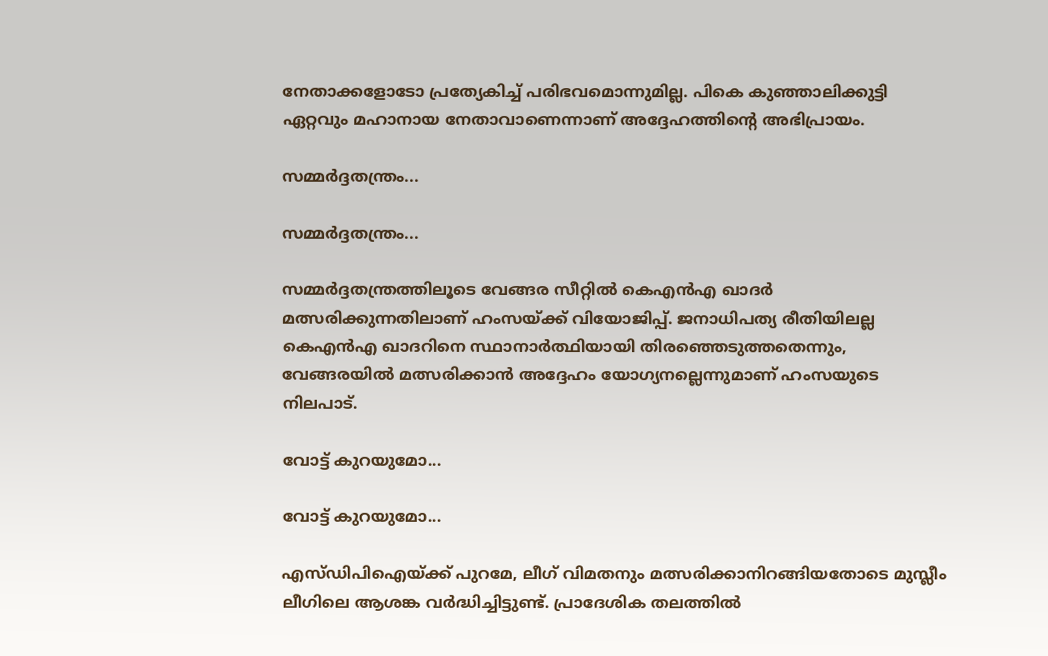നേതാക്കളോടോ പ്രത്യേകിച്ച് പരിഭവമൊന്നുമില്ല. പികെ കുഞ്ഞാലിക്കുട്ടി ഏറ്റവും മഹാനായ നേതാവാണെന്നാണ് അദ്ദേഹത്തിന്റെ അഭിപ്രായം.

സമ്മർദ്ദതന്ത്രം...

സമ്മർദ്ദതന്ത്രം...

സമ്മർദ്ദതന്ത്രത്തിലൂടെ വേങ്ങര സീറ്റിൽ കെഎൻഎ ഖാദർ മത്സരിക്കുന്നതിലാണ് ഹംസയ്ക്ക് വിയോജിപ്പ്. ജനാധിപത്യ രീതിയിലല്ല കെഎൻഎ ഖാദറിനെ സ്ഥാനാർത്ഥിയായി തിരഞ്ഞെടുത്തതെന്നും, വേങ്ങരയിൽ മത്സരിക്കാൻ അദ്ദേഹം യോഗ്യനല്ലെന്നുമാണ് ഹംസയുടെ നിലപാട്.

വോട്ട് കുറയുമോ...

വോട്ട് കുറയുമോ...

എസ്ഡിപിഐയ്ക്ക് പുറമേ, ലീഗ് വിമതനും മത്സരിക്കാനിറങ്ങിയതോടെ മുസ്ലീം ലീഗിലെ ആശങ്ക വർദ്ധിച്ചിട്ടുണ്ട്. പ്രാദേശിക തലത്തിൽ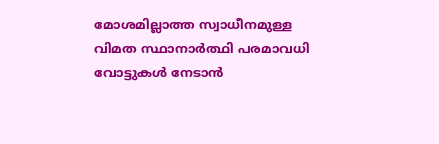മോശമില്ലാത്ത സ്വാധീനമുള്ള വിമത സ്ഥാനാർത്ഥി പരമാവധി വോട്ടുകൾ നേടാൻ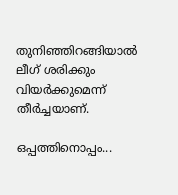തുനിഞ്ഞിറങ്ങിയാൽ ലീഗ് ശരിക്കും വിയർക്കുമെന്ന് തീർച്ചയാണ്.

ഒപ്പത്തിനൊപ്പം...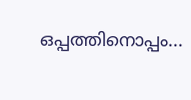ഒപ്പത്തിനൊപ്പം...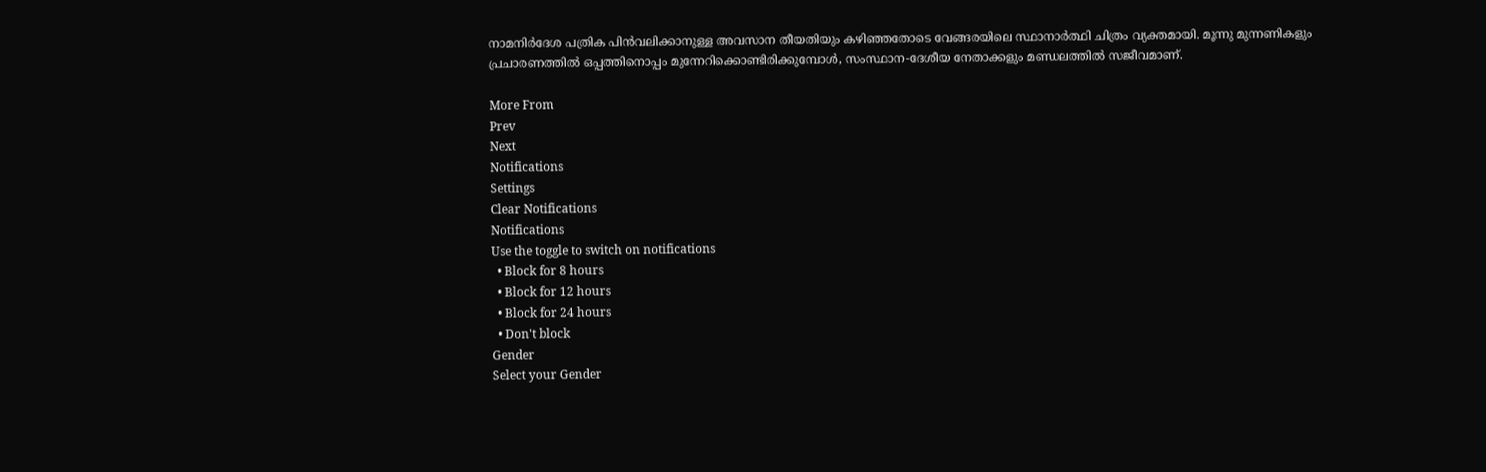നാമനിർദേശ പത്രിക പിൻവലിക്കാനുള്ള അവസാന തീയതിയും കഴിഞ്ഞതോടെ വേങ്ങരയിലെ സ്ഥാനാർത്ഥി ചിത്രം വ്യക്തമായി. മൂന്നു മുന്നണികളും പ്രചാരണത്തിൽ ഒപ്പത്തിനൊപ്പം മുന്നേറിക്കൊണ്ടിരിക്കുമ്പോൾ, സംസ്ഥാന-ദേശീയ നേതാക്കളും മണ്ഡലത്തിൽ സജീവമാണ്.

More From
Prev
Next
Notifications
Settings
Clear Notifications
Notifications
Use the toggle to switch on notifications
  • Block for 8 hours
  • Block for 12 hours
  • Block for 24 hours
  • Don't block
Gender
Select your Gender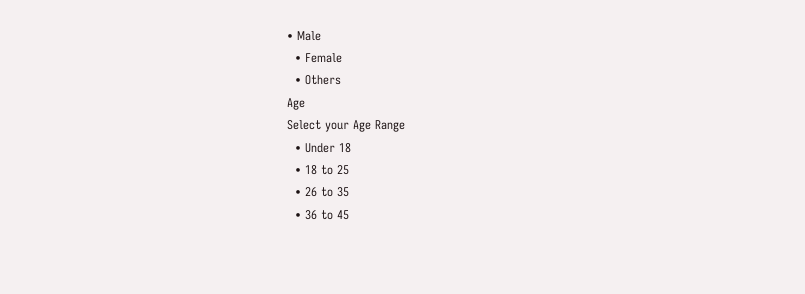• Male
  • Female
  • Others
Age
Select your Age Range
  • Under 18
  • 18 to 25
  • 26 to 35
  • 36 to 45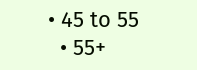• 45 to 55
  • 55+